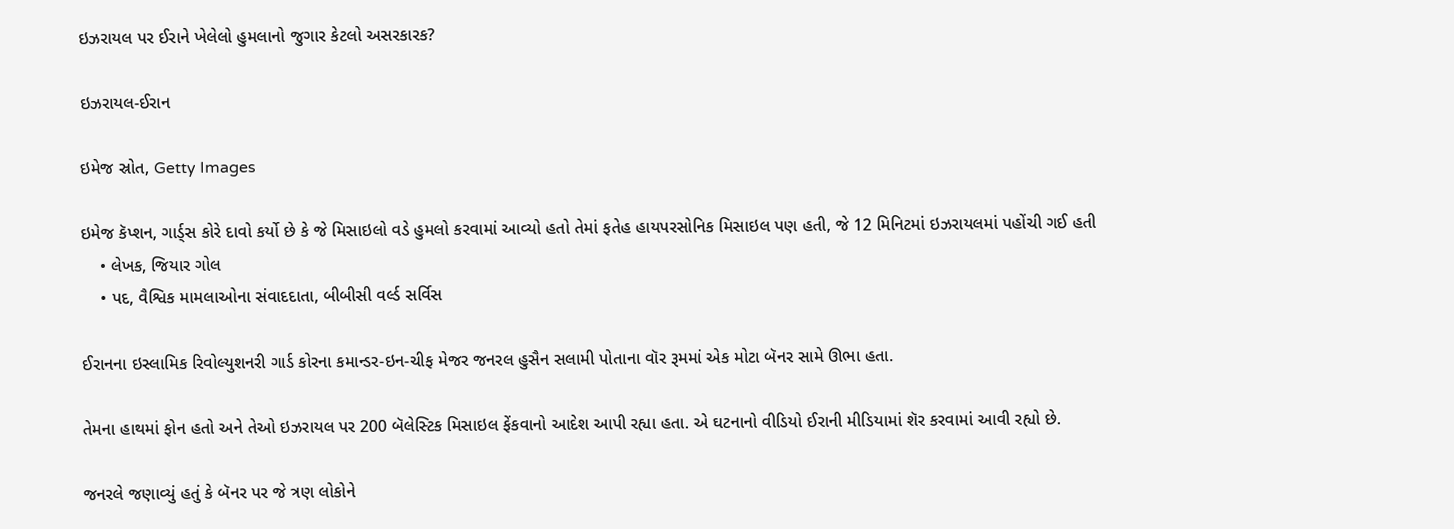ઇઝરાયલ પર ઈરાને ખેલેલો હુમલાનો જુગાર કેટલો અસરકારક?

ઇઝરાયલ-ઈરાન

ઇમેજ સ્રોત, Getty Images

ઇમેજ કૅપ્શન, ગાર્ડ્સ કોરે દાવો કર્યો છે કે જે મિસાઇલો વડે હુમલો કરવામાં આવ્યો હતો તેમાં ફતેહ હાયપરસોનિક મિસાઇલ પણ હતી, જે 12 મિનિટમાં ઇઝરાયલમાં પહોંચી ગઈ હતી
    • લેખક, જિયાર ગોલ
    • પદ, વૈશ્વિક મામલાઓના સંવાદદાતા, બીબીસી વર્લ્ડ સર્વિસ

ઈરાનના ઇસ્લામિક રિવોલ્યુશનરી ગાર્ડ કોરના કમાન્ડર-ઇન-ચીફ મેજર જનરલ હુસૈન સલામી પોતાના વૉર રૂમમાં એક મોટા બૅનર સામે ઊભા હતા.

તેમના હાથમાં ફોન હતો અને તેઓ ઇઝરાયલ પર 200 બૅલેસ્ટિક મિસાઇલ ફેંકવાનો આદેશ આપી રહ્યા હતા. એ ઘટનાનો વીડિયો ઈરાની મીડિયામાં શૅર કરવામાં આવી રહ્યો છે.

જનરલે જણાવ્યું હતું કે બૅનર પર જે ત્રણ લોકોને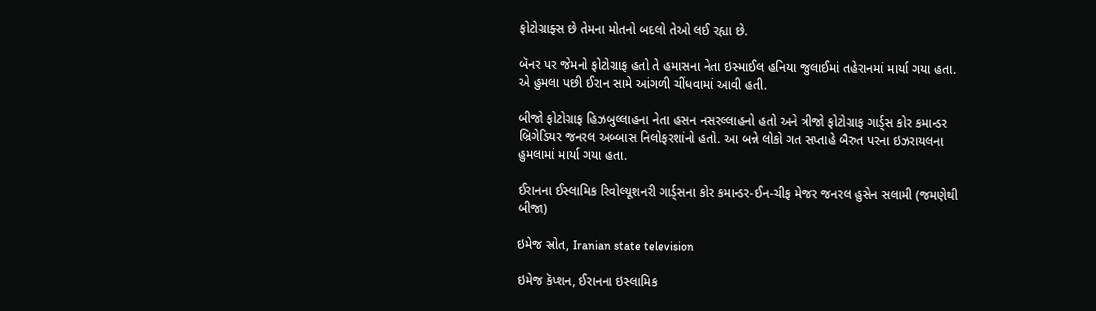ફોટોગ્રાફ્સ છે તેમના મોતનો બદલો તેઓ લઈ રહ્યા છે.

બૅનર પર જેમનો ફોટોગ્રાફ હતો તે હમાસના નેતા ઇસ્માઈલ હનિયા જુલાઈમાં તહેરાનમાં માર્યા ગયા હતા. એ હુમલા પછી ઈરાન સામે આંગળી ચીંધવામાં આવી હતી.

બીજો ફોટોગ્રાફ હિઝબુલ્લાહના નેતા હસન નસરલ્લાહનો હતો અને ત્રીજો ફોટોગ્રાફ ગાર્ડ્સ કોર કમાન્ડર બ્રિગેડિયર જનરલ અબ્બાસ નિલોફરશાંનો હતો. આ બન્ને લોકો ગત સપ્તાહે બૈરુત પરના ઇઝરાયલના હુમલામાં માર્યા ગયા હતા.

ઈરાનના ઈસ્લામિક રિવોલ્યૂશનરી ગાર્ડ્સના કોર કમાન્ડર-ઈન-ચીફ મેજર જનરલ હુસેન સલામી (જમણેથી બીજા)

ઇમેજ સ્રોત, Iranian state television

ઇમેજ કૅપ્શન, ઈરાનના ઇસ્લામિક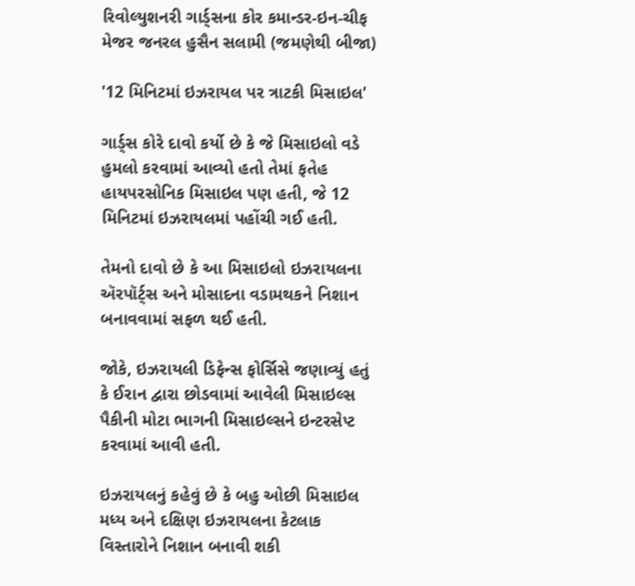રિવોલ્યુશનરી ગાર્ડ્સના કોર કમાન્ડર-ઇન-ચીફ મેજર જનરલ હુસૈન સલામી (જમણેથી બીજા)

'12 મિનિટમાં ઇઝરાયલ પર ત્રાટકી મિસાઇલ'

ગાર્ડ્સ કોરે દાવો કર્યો છે કે જે મિસાઇલો વડે હુમલો કરવામાં આવ્યો હતો તેમાં ફતેહ હાયપરસોનિક મિસાઇલ પણ હતી, જે 12 મિનિટમાં ઇઝરાયલમાં પહોંચી ગઈ હતી.

તેમનો દાવો છે કે આ મિસાઇલો ઇઝરાયલના ઍરપૉર્ટ્સ અને મોસાદના વડામથકને નિશાન બનાવવામાં સફળ થઈ હતી.

જોકે, ઇઝરાયલી ડિફેન્સ ફોર્સિસે જણાવ્યું હતું કે ઈરાન દ્વારા છોડવામાં આવેલી મિસાઇલ્સ પૈકીની મોટા ભાગની મિસાઇલ્સને ઇન્ટરસેપ્ટ કરવામાં આવી હતી.

ઇઝરાયલનું કહેવું છે કે બહુ ઓછી મિસાઇલ મધ્ય અને દક્ષિણ ઇઝરાયલના કેટલાક વિસ્તારોને નિશાન બનાવી શકી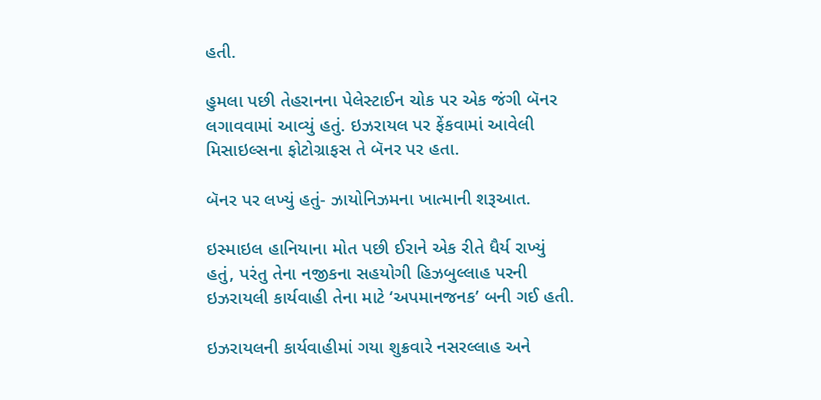હતી.

હુમલા પછી તેહરાનના પેલેસ્ટાઈન ચોક પર એક જંગી બૅનર લગાવવામાં આવ્યું હતું. ઇઝરાયલ પર ફેંકવામાં આવેલી મિસાઇલ્સના ફોટોગ્રાફસ તે બૅનર પર હતા.

બૅનર પર લખ્યું હતું- ઝાયોનિઝમના ખાત્માની શરૂઆત.

ઇસ્માઇલ હાનિયાના મોત પછી ઈરાને એક રીતે ધૈર્ય રાખ્યું હતું, પરંતુ તેના નજીકના સહયોગી હિઝબુલ્લાહ પરની ઇઝરાયલી કાર્યવાહી તેના માટે ‘અપમાનજનક’ બની ગઈ હતી.

ઇઝરાયલની કાર્યવાહીમાં ગયા શુક્રવારે નસરલ્લાહ અને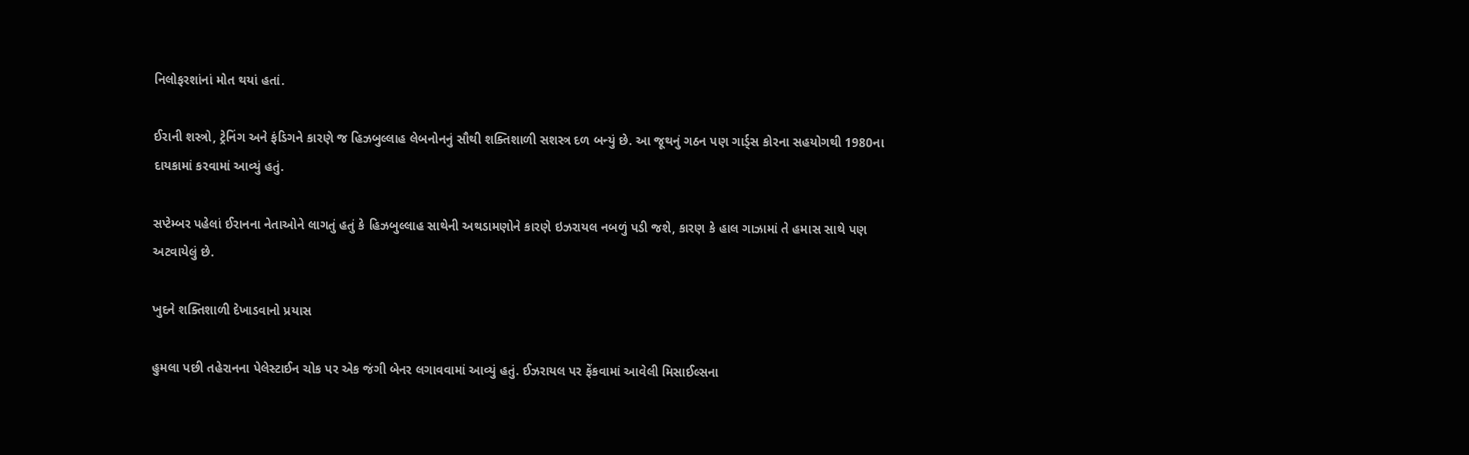નિલોફરશાંનાં મોત થયાં હતાં.

ઈરાની શસ્ત્રો, ટ્રેનિંગ અને ફંડિગને કારણે જ હિઝબુલ્લાહ લેબનોનનું સૌથી શક્તિશાળી સશસ્ત્ર દળ બન્યું છે. આ જૂથનું ગઠન પણ ગાર્ડ્સ કોરના સહયોગથી 1980ના દાયકામાં કરવામાં આવ્યું હતું.

સપ્ટેમ્બર પહેલાં ઈરાનના નેતાઓને લાગતું હતું કે હિઝબુલ્લાહ સાથેની અથડામણોને કારણે ઇઝરાયલ નબળું પડી જશે, કારણ કે હાલ ગાઝામાં તે હમાસ સાથે પણ અટવાયેલું છે.

ખુદને શક્તિશાળી દેખાડવાનો પ્રયાસ

હુમલા પછી તહેરાનના પેલેસ્ટાઈન ચોક પર એક જંગી બેનર લગાવવામાં આવ્યું હતું. ઈઝરાયલ પર ફેંકવામાં આવેલી મિસાઈલ્સના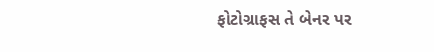ફોટોગ્રાફસ તે બેનર પર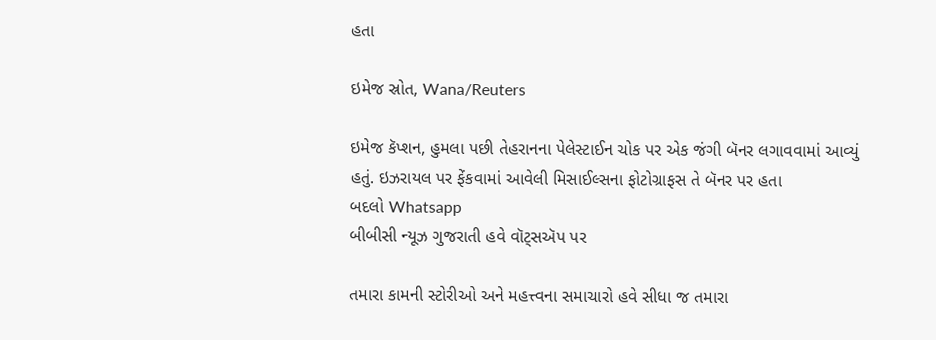હતા

ઇમેજ સ્રોત, Wana/Reuters

ઇમેજ કૅપ્શન, હુમલા પછી તેહરાનના પેલેસ્ટાઈન ચોક પર એક જંગી બૅનર લગાવવામાં આવ્યું હતું. ઇઝરાયલ પર ફેંકવામાં આવેલી મિસાઈલ્સના ફોટોગ્રાફસ તે બૅનર પર હતા
બદલો Whatsapp
બીબીસી ન્યૂઝ ગુજરાતી હવે વૉટ્સઍપ પર

તમારા કામની સ્ટોરીઓ અને મહત્ત્વના સમાચારો હવે સીધા જ તમારા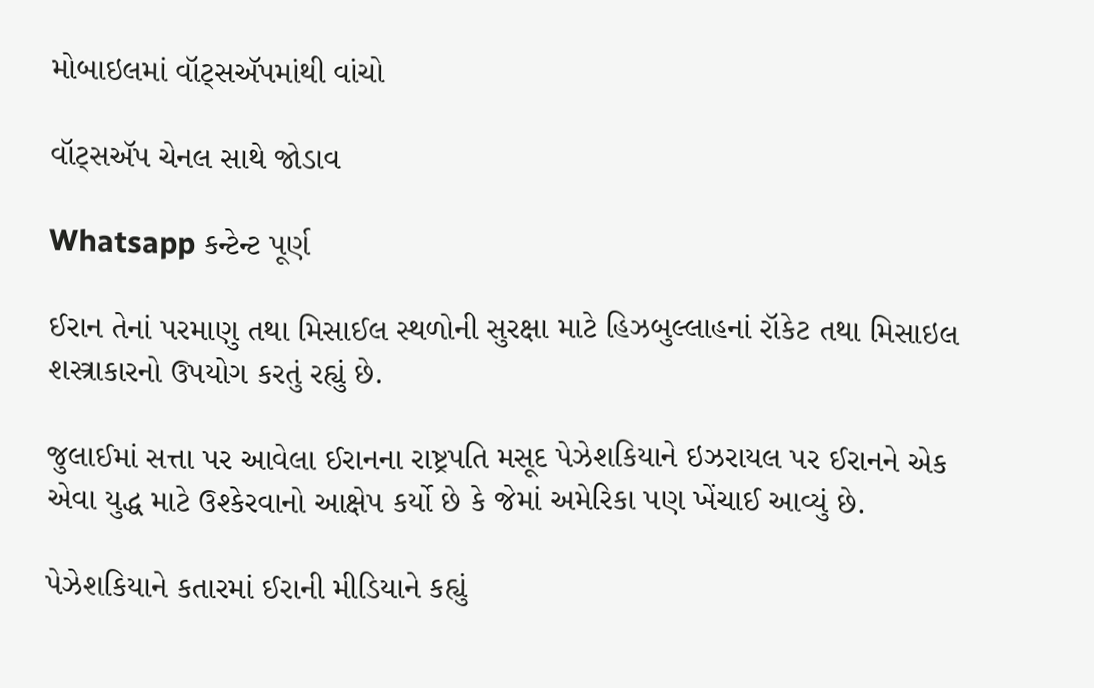મોબાઇલમાં વૉટ્સઍપમાંથી વાંચો

વૉટ્સઍપ ચેનલ સાથે જોડાવ

Whatsapp કન્ટેન્ટ પૂર્ણ

ઈરાન તેનાં પરમાણુ તથા મિસાઈલ સ્થળોની સુરક્ષા માટે હિઝબુલ્લાહનાં રૉકેટ તથા મિસાઇલ શસ્ત્રાકારનો ઉપયોગ કરતું રહ્યું છે.

જુલાઈમાં સત્તા પર આવેલા ઈરાનના રાષ્ટ્રપતિ મસૂદ પેઝેશકિયાને ઇઝરાયલ પર ઈરાનને એક એવા યુદ્ધ માટે ઉશ્કેરવાનો આક્ષેપ કર્યો છે કે જેમાં અમેરિકા પણ ખેંચાઈ આવ્યું છે.

પેઝેશકિયાને કતારમાં ઈરાની મીડિયાને કહ્યું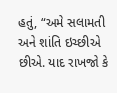હતું, “અમે સલામતી અને શાંતિ ઇચ્છીએ છીએ. યાદ રાખજો કે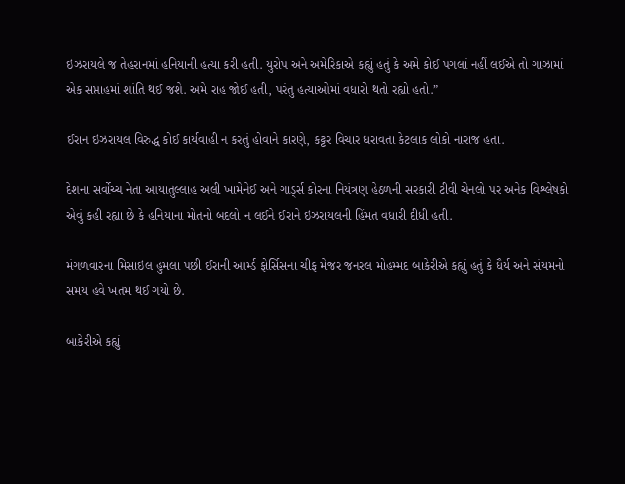ઇઝરાયલે જ તેહરાનમાં હનિયાની હત્યા કરી હતી. યુરોપ અને અમેરિકાએ કહ્યું હતું કે અમે કોઈ પગલાં નહીં લઈએ તો ગાઝામાં એક સપ્તાહમાં શાંતિ થઈ જશે. અમે રાહ જોઈ હતી, પરંતુ હત્યાઓમાં વધારો થતો રહ્યો હતો.”

ઈરાન ઇઝરાયલ વિરુદ્ધ કોઈ કાર્યવાહી ન કરતું હોવાને કારણે, કટ્ટર વિચાર ધરાવતા કેટલાક લોકો નારાજ હતા.

દેશના સર્વોચ્ચ નેતા આયાતુલ્લાહ અલી ખામેનેઈ અને ગાર્ડ્સ કોરના નિયંત્રણ હેઠળની સરકારી ટીવી ચેનલો પર અનેક વિશ્લેષકો એવું કહી રહ્યા છે કે હનિયાના મોતનો બદલો ન લઈને ઈરાને ઇઝરાયલની હિંમત વધારી દીધી હતી.

મંગળવારના મિસાઇલ હુમલા પછી ઈરાની આર્મ્ડ ફોર્સિસના ચીફ મેજર જનરલ મોહમ્મદ બાકેરીએ કહ્યું હતું કે ધૈર્ય અને સંયમનો સમય હવે ખતમ થઈ ગયો છે.

બાકેરીએ કહ્યું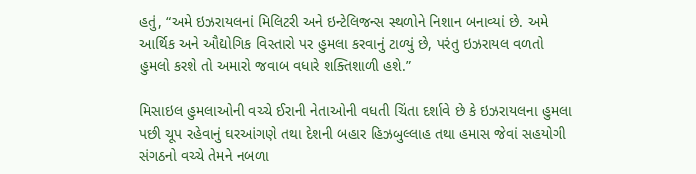હતું, “અમે ઇઝરાયલનાં મિલિટરી અને ઇન્ટેલિજન્સ સ્થળોને નિશાન બનાવ્યાં છે. અમે આર્થિક અને ઔદ્યોગિક વિસ્તારો પર હુમલા કરવાનું ટાળ્યું છે, પરંતુ ઇઝરાયલ વળતો હુમલો કરશે તો અમારો જવાબ વધારે શક્તિશાળી હશે.”

મિસાઇલ હુમલાઓની વચ્ચે ઈરાની નેતાઓની વધતી ચિંતા દર્શાવે છે કે ઇઝરાયલના હુમલા પછી ચૂપ રહેવાનું ઘરઆંગણે તથા દેશની બહાર હિઝબુલ્લાહ તથા હમાસ જેવાં સહયોગી સંગઠનો વચ્ચે તેમને નબળા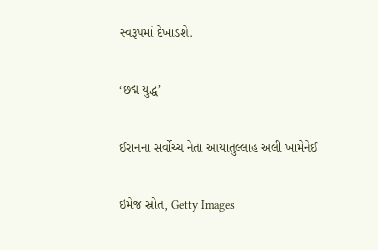સ્વરૂપમાં દેખાડશે.

‘છદ્મ યુદ્ધ’

ઈરાનના સર્વોચ્ચ નેતા આયાતુલ્લાહ અલી ખામેનેઈ

ઇમેજ સ્રોત, Getty Images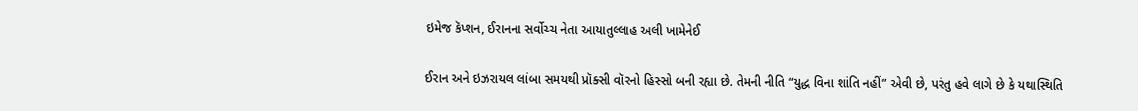ઇમેજ કૅપ્શન, ઈરાનના સર્વોચ્ચ નેતા આયાતુલ્લાહ અલી ખામેનેઈ

ઈરાન અને ઇઝરાયલ લાંબા સમયથી પ્રૉક્સી વૉરનો હિસ્સો બની રહ્યા છે. તેમની નીતિ “યુદ્ધ વિના શાંતિ નહીં” એવી છે, પરંતુ હવે લાગે છે કે યથાસ્થિતિ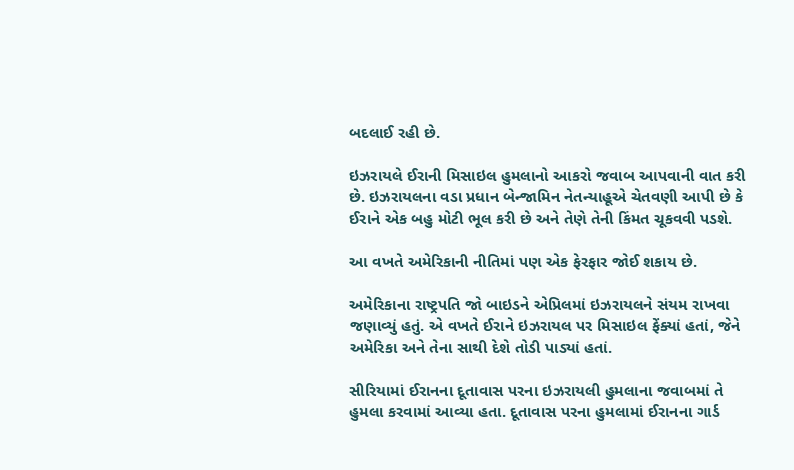બદલાઈ રહી છે.

ઇઝરાયલે ઈરાની મિસાઇલ હુમલાનો આકરો જવાબ આપવાની વાત કરી છે. ઇઝરાયલના વડા પ્રધાન બેન્જામિન નેતન્યાહૂએ ચેતવણી આપી છે કે ઈરાને એક બહુ મોટી ભૂલ કરી છે અને તેણે તેની કિંમત ચૂકવવી પડશે.

આ વખતે અમેરિકાની નીતિમાં પણ એક ફેરફાર જોઈ શકાય છે.

અમેરિકાના રાષ્ટ્રપતિ જો બાઇડને એપ્રિલમાં ઇઝરાયલને સંયમ રાખવા જણાવ્યું હતું. એ વખતે ઈરાને ઇઝરાયલ પર મિસાઇલ ફેંક્યાં હતાં, જેને અમેરિકા અને તેના સાથી દેશે તોડી પાડ્યાં હતાં.

સીરિયામાં ઈરાનના દૂતાવાસ પરના ઇઝરાયલી હુમલાના જવાબમાં તે હુમલા કરવામાં આવ્યા હતા. દૂતાવાસ પરના હુમલામાં ઈરાનના ગાર્ડ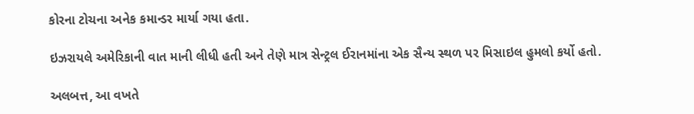કોરના ટોચના અનેક કમાન્ડર માર્યા ગયા હતા.

ઇઝરાયલે અમેરિકાની વાત માની લીધી હતી અને તેણે માત્ર સેન્ટ્રલ ઈરાનમાંના એક સૈન્ય સ્થળ પર મિસાઇલ હુમલો કર્યો હતો.

અલબત્ત, આ વખતે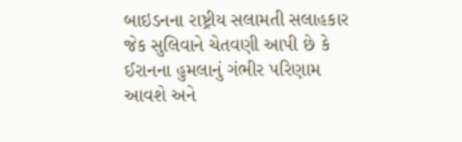બાઇડનના રાષ્ટ્રીય સલામતી સલાહકાર જેક સુલિવાને ચેતવણી આપી છે કે ઈરાનના હુમલાનું ગંભીર પરિણામ આવશે અને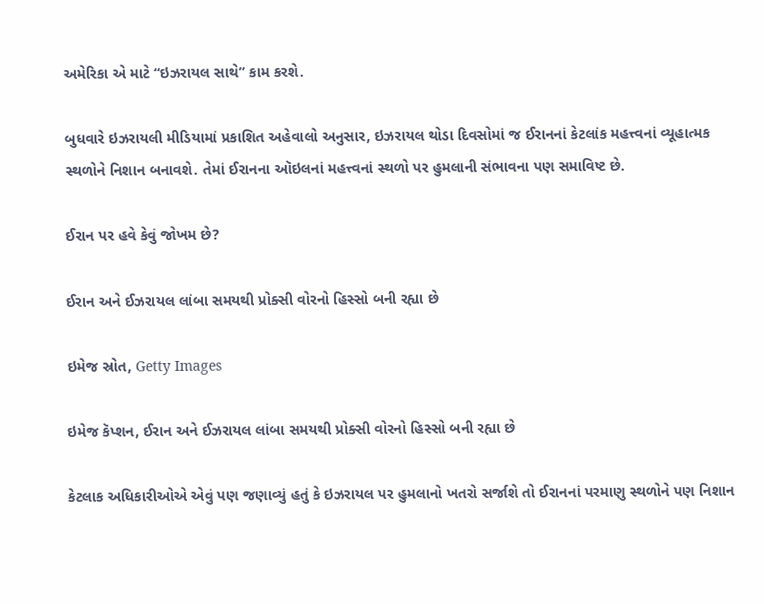અમેરિકા એ માટે “ઇઝરાયલ સાથે” કામ કરશે.

બુધવારે ઇઝરાયલી મીડિયામાં પ્રકાશિત અહેવાલો અનુસાર, ઇઝરાયલ થોડા દિવસોમાં જ ઈરાનનાં કેટલાંક મહત્ત્વનાં વ્યૂહાત્મક સ્થળોને નિશાન બનાવશે. તેમાં ઈરાનના ઑઇલનાં મહત્ત્વનાં સ્થળો પર હુમલાની સંભાવના પણ સમાવિષ્ટ છે.

ઈરાન પર હવે કેવું જોખમ છે?

ઈરાન અને ઈઝરાયલ લાંબા સમયથી પ્રોક્સી વોરનો હિસ્સો બની રહ્યા છે

ઇમેજ સ્રોત, Getty Images

ઇમેજ કૅપ્શન, ઈરાન અને ઈઝરાયલ લાંબા સમયથી પ્રોક્સી વોરનો હિસ્સો બની રહ્યા છે

કેટલાક અધિકારીઓએ એવું પણ જણાવ્યું હતું કે ઇઝરાયલ પર હુમલાનો ખતરો સર્જાશે તો ઈરાનનાં પરમાણુ સ્થળોને પણ નિશાન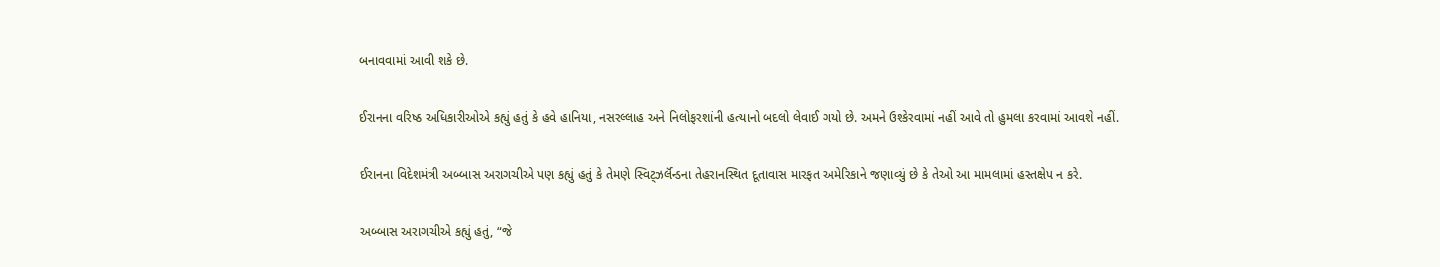બનાવવામાં આવી શકે છે.

ઈરાનના વરિષ્ઠ અધિકારીઓએ કહ્યું હતું કે હવે હાનિયા, નસરલ્લાહ અને નિલોફરશાંની હત્યાનો બદલો લેવાઈ ગયો છે. અમને ઉશ્કેરવામાં નહીં આવે તો હુમલા કરવામાં આવશે નહીં.

ઈરાનના વિદેશમંત્રી અબ્બાસ અરાગચીએ પણ કહ્યું હતું કે તેમણે સ્વિટ્ઝર્લૅન્ડના તેહરાનસ્થિત દૂતાવાસ મારફત અમેરિકાને જણાવ્યું છે કે તેઓ આ મામલામાં હસ્તક્ષેપ ન કરે.

અબ્બાસ અરાગચીએ કહ્યું હતું, “જે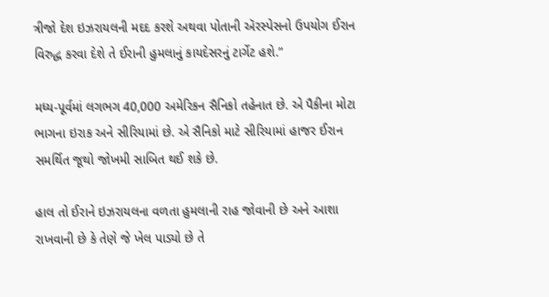ત્રીજો દેશ ઇઝરાયલની મદદ કરશે અથવા પોતાની ઍરસ્પેસનો ઉપયોગ ઈરાન વિરુદ્ધ કરવા દેશે તે ઈરાની હુમલાનું કાયદેસરનું ટાર્ગેટ હશે.”

મધ્ય-પૂર્વમાં લગભગ 40,000 અમેરિકન સૈનિકો તહેનાત છે. એ પૈકીના મોટા ભાગના ઇરાક અને સીરિયામાં છે. એ સૈનિકો માટે સીરિયામાં હાજર ઈરાન સમર્થિત જૂથો જોખમી સાબિત થઈ શકે છે.

હાલ તો ઈરાને ઇઝરાયલના વળતા હુમલાની રાહ જોવાની છે અને આશા રાખવાની છે કે તેણે જે ખેલ પાડ્યો છે તે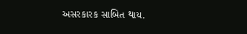અસરકારક સાબિત થાય.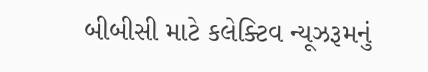બીબીસી માટે કલેક્ટિવ ન્યૂઝરૂમનું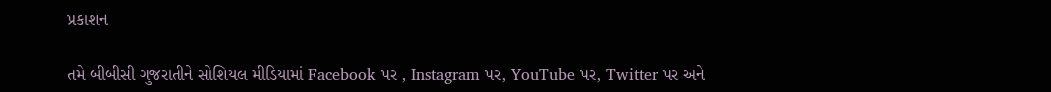પ્રકાશન

તમે બીબીસી ગુજરાતીને સોશિયલ મીડિયામાં Facebook પર , Instagram પર, YouTube પર, Twitter પર અને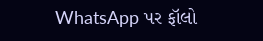WhatsApp પર ફૉલો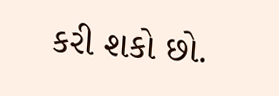કરી શકો છો.